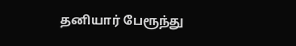தனியார் பேரூந்து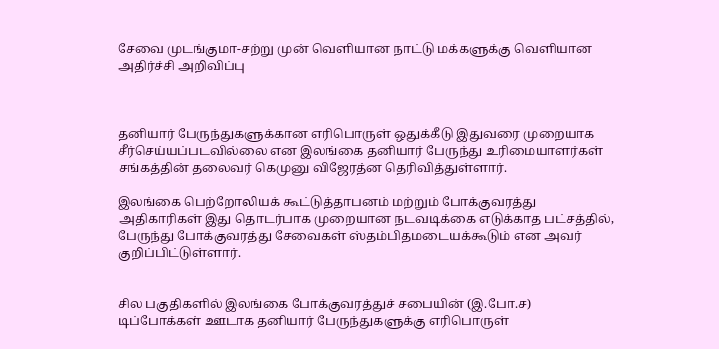சேவை முடங்குமா-சற்று முன் வெளியான நாட்டு மக்களுக்கு வெளியான அதிர்ச்சி அறிவிப்பு



தனியார் பேருந்துகளுக்கான எரிபொருள் ஒதுக்கீடு இதுவரை முறையாக சீர்செய்யப்படவில்லை என இலங்கை தனியார் பேருந்து உரிமையாளர்கள் சங்கத்தின் தலைவர் கெமுனு விஜேரத்ன தெரிவித்துள்ளார்.

இலங்கை பெற்றோலியக் கூட்டுத்தாபனம் மற்றும் போக்குவரத்து அதிகாரிகள் இது தொடர்பாக முறையான நடவடிக்கை எடுக்காத பட்சத்தில், பேருந்து போக்குவரத்து சேவைகள் ஸ்தம்பிதமடையக்கூடும் என அவர் குறிப்பிட்டுள்ளார்.


சில பகுதிகளில் இலங்கை போக்குவரத்துச் சபையின் (இ.போ.ச) டிப்போக்கள் ஊடாக தனியார் பேருந்துகளுக்கு எரிபொருள்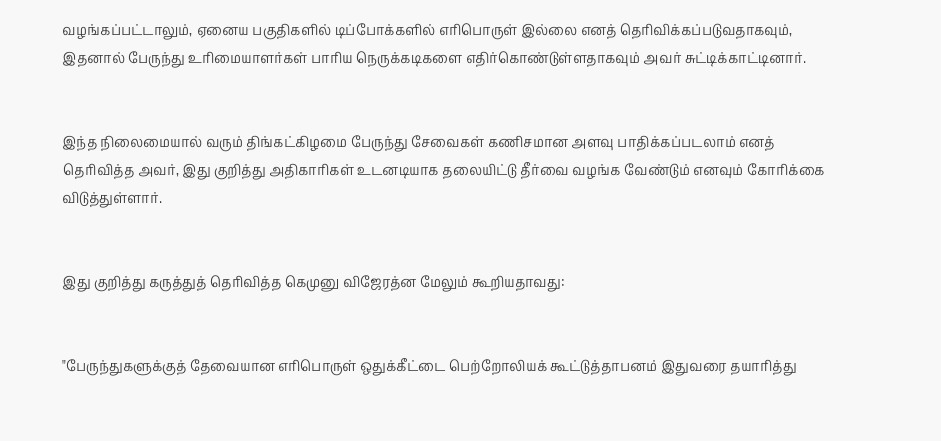வழங்கப்பட்டாலும், ஏனைய பகுதிகளில் டிப்போக்களில் எரிபொருள் இல்லை எனத் தெரிவிக்கப்படுவதாகவும், இதனால் பேருந்து உரிமையாளர்கள் பாரிய நெருக்கடிகளை எதிர்கொண்டுள்ளதாகவும் அவர் சுட்டிக்காட்டினார்.


இந்த நிலைமையால் வரும் திங்கட்கிழமை பேருந்து சேவைகள் கணிசமான அளவு பாதிக்கப்படலாம் எனத் தெரிவித்த அவர், இது குறித்து அதிகாரிகள் உடனடியாக தலையிட்டு தீர்வை வழங்க வேண்டும் எனவும் கோரிக்கை விடுத்துள்ளார்.


இது குறித்து கருத்துத் தெரிவித்த கெமுனு விஜேரத்ன மேலும் கூறியதாவது:


"பேருந்துகளுக்குத் தேவையான எரிபொருள் ஒதுக்கீட்டை பெற்றோலியக் கூட்டுத்தாபனம் இதுவரை தயாரித்து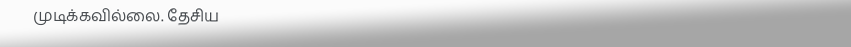முடிக்கவில்லை. தேசிய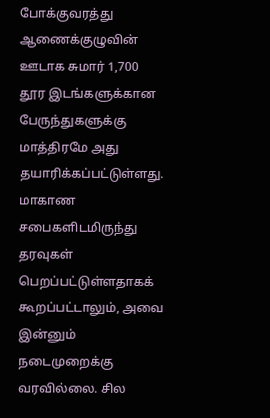போக்குவரத்து ஆணைக்குழுவின் ஊடாக சுமார் 1,700 தூர இடங்களுக்கான பேருந்துகளுக்கு மாத்திரமே அது தயாரிக்கப்பட்டுள்ளது. மாகாண சபைகளிடமிருந்து தரவுகள் பெறப்பட்டுள்ளதாகக் கூறப்பட்டாலும், அவை இன்னும் நடைமுறைக்கு வரவில்லை. சில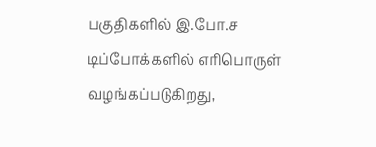பகுதிகளில் இ.போ.ச டிப்போக்களில் எரிபொருள் வழங்கப்படுகிறது,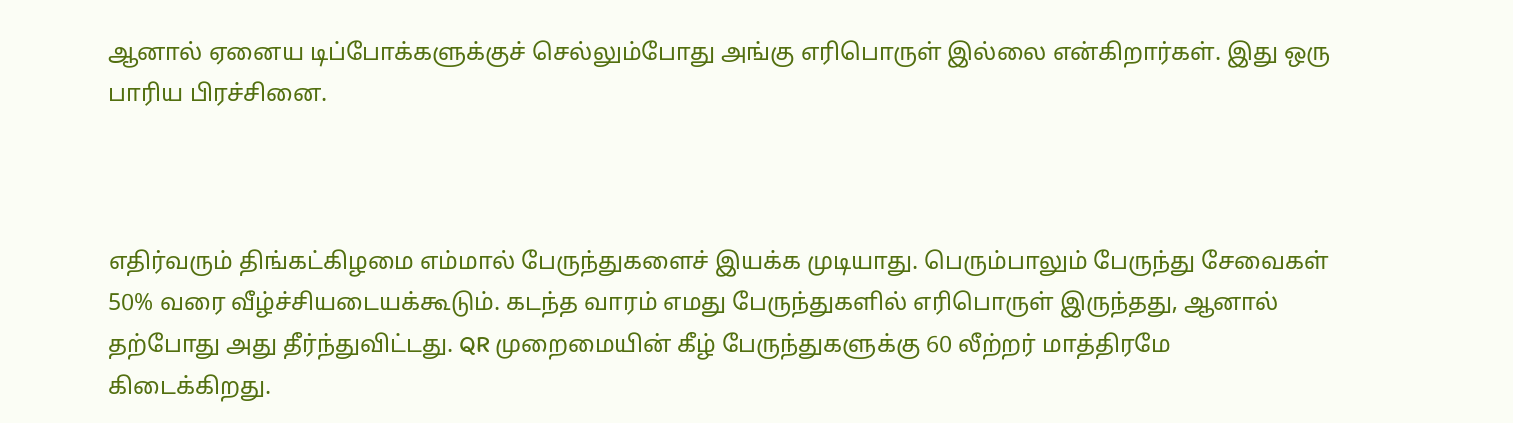ஆனால் ஏனைய டிப்போக்களுக்குச் செல்லும்போது அங்கு எரிபொருள் இல்லை என்கிறார்கள். இது ஒரு பாரிய பிரச்சினை.



எதிர்வரும் திங்கட்கிழமை எம்மால் பேருந்துகளைச் இயக்க முடியாது. பெரும்பாலும் பேருந்து சேவைகள் 50% வரை வீழ்ச்சியடையக்கூடும். கடந்த வாரம் எமது பேருந்துகளில் எரிபொருள் இருந்தது, ஆனால் தற்போது அது தீர்ந்துவிட்டது. QR முறைமையின் கீழ் பேருந்துகளுக்கு 60 லீற்றர் மாத்திரமே கிடைக்கிறது.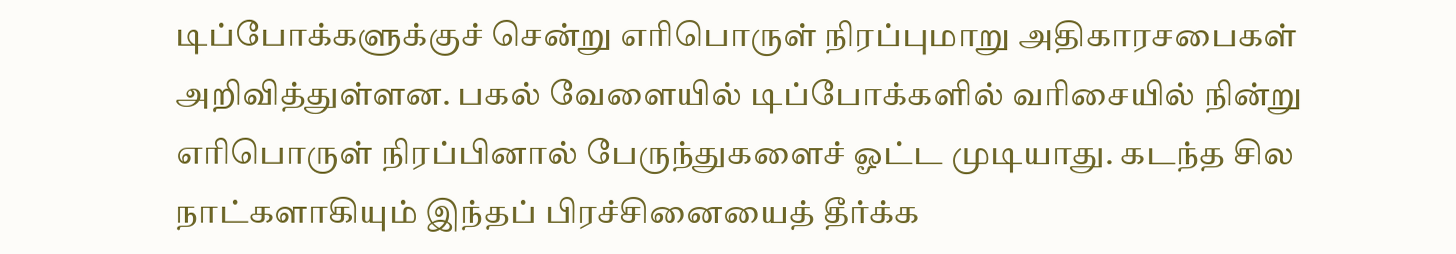டிப்போக்களுக்குச் சென்று எரிபொருள் நிரப்புமாறு அதிகாரசபைகள் அறிவித்துள்ளன. பகல் வேளையில் டிப்போக்களில் வரிசையில் நின்று எரிபொருள் நிரப்பினால் பேருந்துகளைச் ஓட்ட முடியாது. கடந்த சில நாட்களாகியும் இந்தப் பிரச்சினையைத் தீர்க்க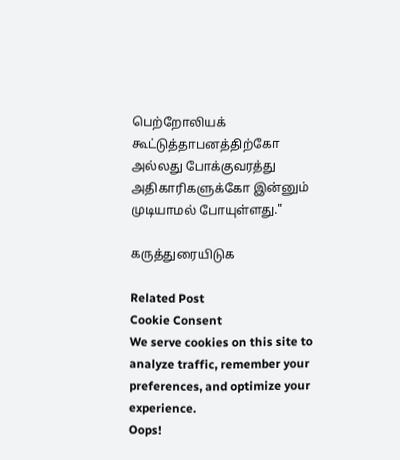பெற்றோலியக் கூட்டுத்தாபனத்திற்கோ அல்லது போக்குவரத்து அதிகாரிகளுக்கோ இன்னும் முடியாமல் போயுள்ளது."

கருத்துரையிடுக

Related Post
Cookie Consent
We serve cookies on this site to analyze traffic, remember your preferences, and optimize your experience.
Oops!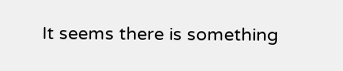It seems there is something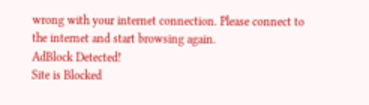wrong with your internet connection. Please connect to the internet and start browsing again.
AdBlock Detected!
Site is Blocked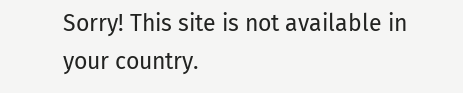Sorry! This site is not available in your country.